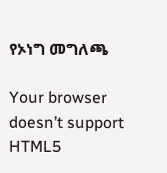የኦነግ መግለጫ

Your browser doesn’t support HTML5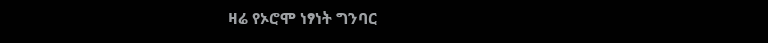ዛሬ የኦሮሞ ነፃነት ግንባር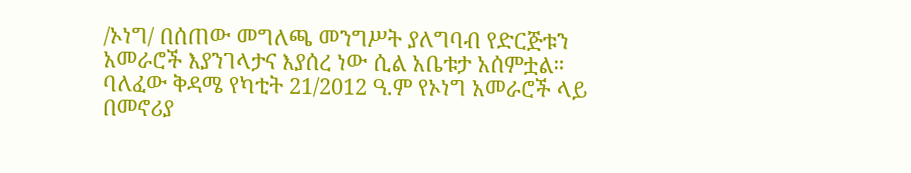/ኦነግ/ በሰጠው መግለጫ መንግሥት ያለግባብ የድርጅቱን አመራሮች እያንገላታና እያሰረ ነው ሲል አቤቱታ አሰምቷል። ባለፈው ቅዳሜ የካቲት 21/2012 ዓ.ም የኦነግ አመራሮች ላይ በመኖሪያ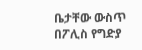ቤታቸው ውስጥ በፖሊስ የግድያ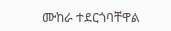ሙከራ ተደርጎባቸዋል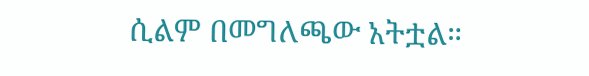ሲልም በመግለጫው አትቷል።